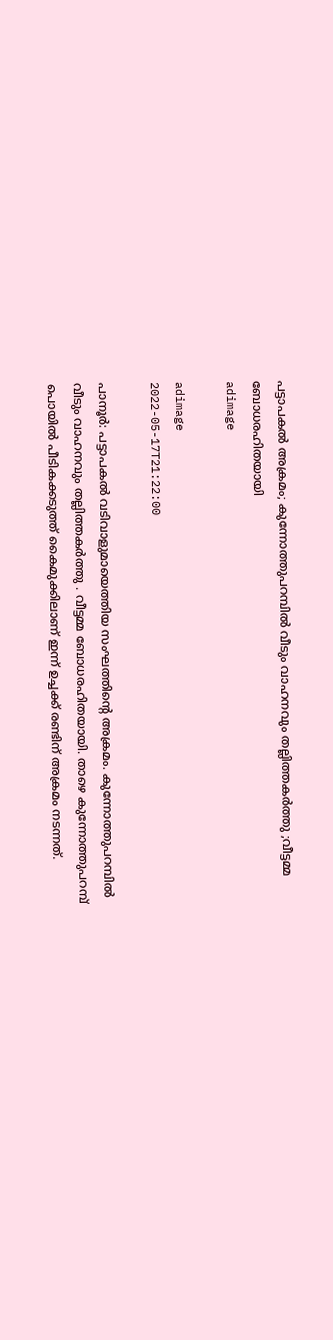പട്ടാപകൽ അക്രമം; കുന്നോത്തുപറമ്പിൽ വീടും വാഹനവും തല്ലിത്തകർത്തു ;വീട്ടമ്മ ബോധരഹിതയായി
adimage

adimage
2022-05-17T21:22:00

പാനൂർ: പട്ടാപകൽ വടിവാളുമായെത്തിയ സംഘത്തിൻ്റെ അക്രമം. കുന്നോത്തുപറമ്പിൽ വീടും വാഹനവും തല്ലിത്തകർത്തു . വീട്ടമ്മ ബോധരഹിതയായി. താഴെ കുന്നോത്തുപറമ്പ് പൊയിൽ പീടികക്കടുത്ത് കൈമുക്കിലാണ് ഇന്ന് ഉച്ചക്ക് രണ്ടിന് അക്രമം നടന്നത്.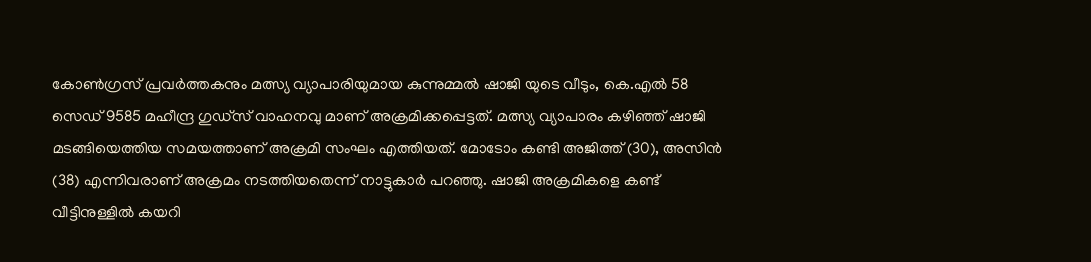കോൺഗ്രസ് പ്രവർത്തകനും മത്സ്യ വ്യാപാരിയുമായ കുന്നുമ്മൽ ഷാജി യുടെ വീടും, കെ.എൽ 58 സെഡ് 9585 മഹീന്ദ്ര ഗുഡ്സ് വാഹനവു മാണ് അക്രമിക്കപ്പെട്ടത്. മത്സ്യ വ്യാപാരം കഴിഞ്ഞ് ഷാജി മടങ്ങിയെത്തിയ സമയത്താണ് അക്രമി സംഘം എത്തിയത്. മോടോം കണ്ടി അജിത്ത് (30), അസിൻ (38) എന്നിവരാണ് അക്രമം നടത്തിയതെന്ന് നാട്ടുകാർ പറഞ്ഞു. ഷാജി അക്രമികളെ കണ്ട് വീട്ടിനുള്ളിൽ കയറി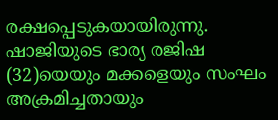രക്ഷപ്പെടുകയായിരുന്നു. ഷാജിയുടെ ഭാര്യ രജിഷ (32)യെയും മക്കളെയും സംഘം അക്രമിച്ചതായും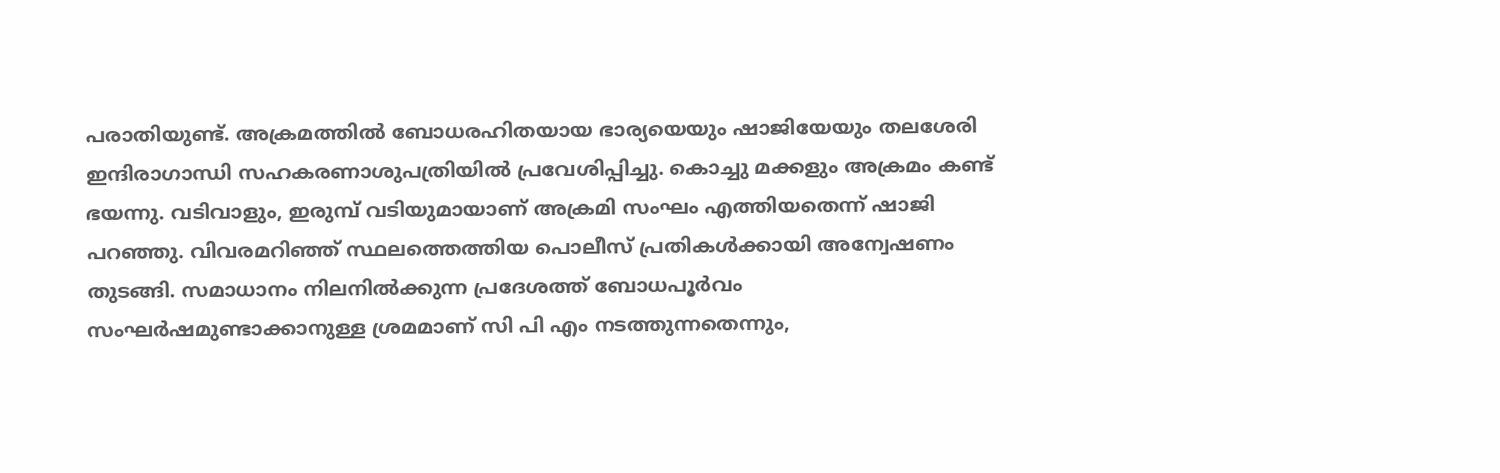പരാതിയുണ്ട്. അക്രമത്തിൽ ബോധരഹിതയായ ഭാര്യയെയും ഷാജിയേയും തലശേരി ഇന്ദിരാഗാന്ധി സഹകരണാശുപത്രിയിൽ പ്രവേശിപ്പിച്ചു. കൊച്ചു മക്കളും അക്രമം കണ്ട് ഭയന്നു. വടിവാളും, ഇരുമ്പ് വടിയുമായാണ് അക്രമി സംഘം എത്തിയതെന്ന് ഷാജി പറഞ്ഞു. വിവരമറിഞ്ഞ് സ്ഥലത്തെത്തിയ പൊലീസ് പ്രതികൾക്കായി അന്വേഷണം തുടങ്ങി. സമാധാനം നിലനിൽക്കുന്ന പ്രദേശത്ത് ബോധപൂർവം സംഘർഷമുണ്ടാക്കാനുള്ള ശ്രമമാണ് സി പി എം നടത്തുന്നതെന്നും,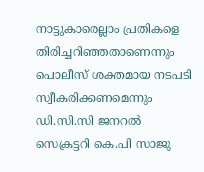നാട്ടുകാരെല്ലാം പ്രതികളെ തിരിച്ചറിഞ്ഞതാണെന്നും പൊലീസ് ശക്തമായ നടപടി സ്വീകരിക്കണമെന്നും ഡി.സി.സി ജനറൽ സെക്രട്ടറി കെ.പി സാജു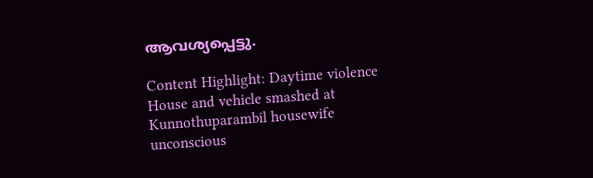ആവശ്യപ്പെട്ടു.

Content Highlight: Daytime violence House and vehicle smashed at Kunnothuparambil housewife unconscious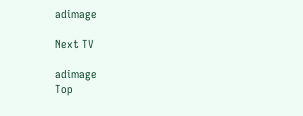adimage

Next TV

adimage
Top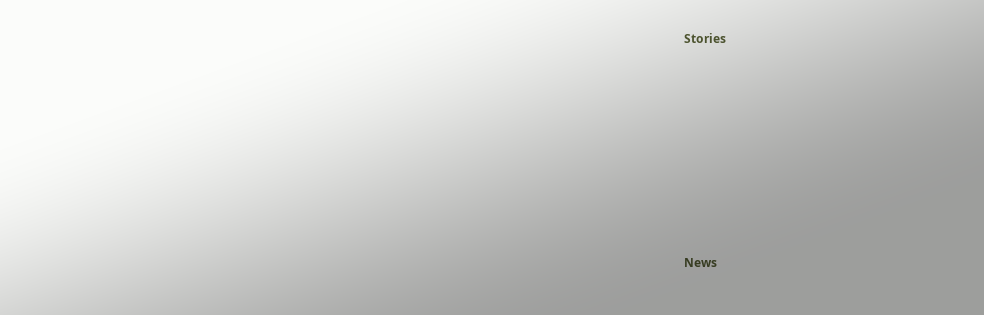Stories










News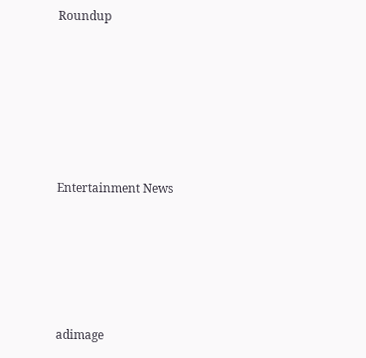Roundup






Entertainment News





adimage